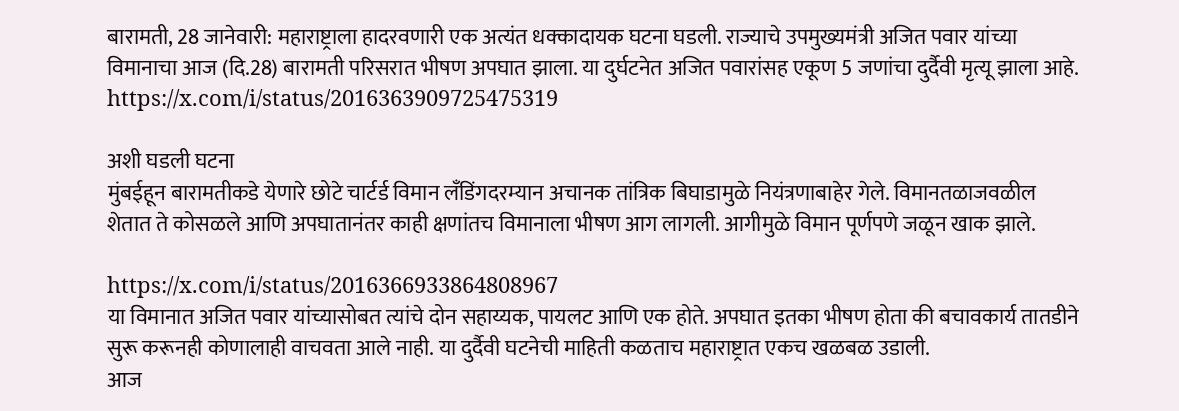बारामती, 28 जानेवारी: महाराष्ट्राला हादरवणारी एक अत्यंत धक्कादायक घटना घडली. राज्याचे उपमुख्यमंत्री अजित पवार यांच्या विमानाचा आज (दि.28) बारामती परिसरात भीषण अपघात झाला. या दुर्घटनेत अजित पवारांसह एकूण 5 जणांचा दुर्दैवी मृत्यू झाला आहे.
https://x.com/i/status/2016363909725475319

अशी घडली घटना
मुंबईहून बारामतीकडे येणारे छोटे चार्टर्ड विमान लँडिंगदरम्यान अचानक तांत्रिक बिघाडामुळे नियंत्रणाबाहेर गेले. विमानतळाजवळील शेतात ते कोसळले आणि अपघातानंतर काही क्षणांतच विमानाला भीषण आग लागली. आगीमुळे विमान पूर्णपणे जळून खाक झाले.

https://x.com/i/status/2016366933864808967
या विमानात अजित पवार यांच्यासोबत त्यांचे दोन सहाय्यक, पायलट आणि एक होते. अपघात इतका भीषण होता की बचावकार्य तातडीने सुरू करूनही कोणालाही वाचवता आले नाही. या दुर्दैवी घटनेची माहिती कळताच महाराष्ट्रात एकच खळबळ उडाली.
आज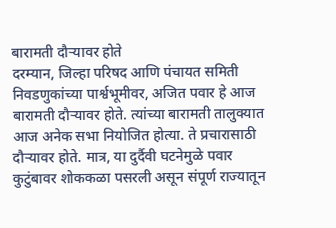बारामती दौऱ्यावर होते
दरम्यान, जिल्हा परिषद आणि पंचायत समिती निवडणुकांच्या पार्श्वभूमीवर, अजित पवार हे आज बारामती दौऱ्यावर होते. त्यांच्या बारामती तालुक्यात आज अनेक सभा नियोजित होत्या. ते प्रचारासाठी दौऱ्यावर होते. मात्र, या दुर्दैवी घटनेमुळे पवार कुटुंबावर शोककळा पसरली असून संपूर्ण राज्यातून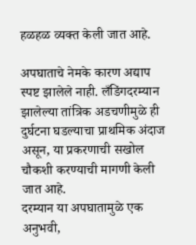हळहळ व्यक्त केली जात आहे.

अपघाताचे नेमके कारण अद्याप स्पष्ट झालेले नाही. लँडिंगदरम्यान झालेल्या तांत्रिक अडचणीमुळे ही दुर्घटना घडल्याचा प्राथमिक अंदाज असून, या प्रकरणाची सखोल चौकशी करण्याची मागणी केली जात आहे.
दरम्यान या अपघातामुळे एक अनुभवी,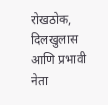रोखठोक, दिलखुलास आणि प्रभावी नेता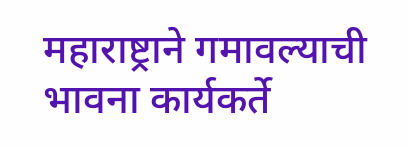महाराष्ट्राने गमावल्याची भावना कार्यकर्ते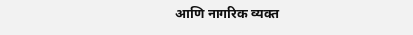आणि नागरिक व्यक्त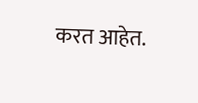करत आहेत.